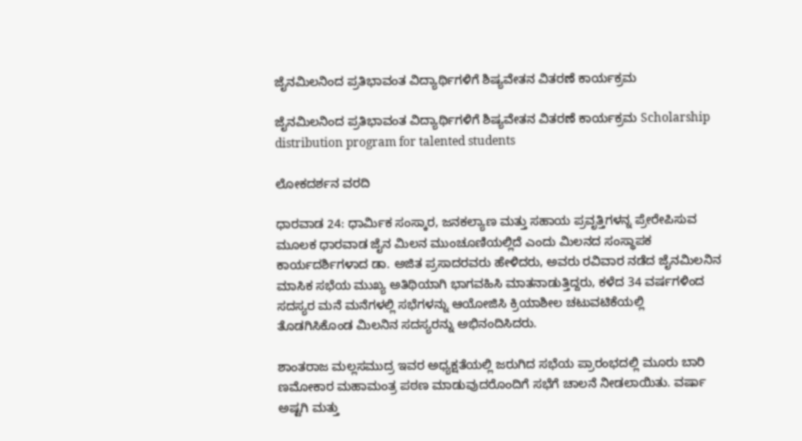ಜೈನಮಿಲನಿಂದ ಪ್ರತಿಭಾವಂತ ವಿದ್ಯಾರ್ಥಿಗಳಿಗೆ ಶಿಷ್ಯವೇತನ ವಿತರಣೆ ಕಾರ್ಯಕ್ರಮ

ಜೈನಮಿಲನಿಂದ ಪ್ರತಿಭಾವಂತ ವಿದ್ಯಾರ್ಥಿಗಳಿಗೆ ಶಿಷ್ಯವೇತನ ವಿತರಣೆ ಕಾರ್ಯಕ್ರಮ Scholarship distribution program for talented students

ಲೋಕದರ್ಶನ ವರದಿ

ಧಾರವಾಡ 24: ಧಾರ್ಮಿಕ ಸಂಸ್ಕಾರ, ಜನಕಲ್ಯಾಣ ಮತ್ತು ಸಹಾಯ ಪ್ರವೃತ್ತಿಗಳನ್ನ ಪ್ರೇರೇಪಿಸುವ ಮೂಲಕ ಧಾರವಾಡ ಜೈನ ಮಿಲನ ಮುಂಚೂಣಿಯಲ್ಲಿದೆ ಎಂದು ಮಿಲನದ ಸಂಸ್ಥಾಪಕ ಕಾರ್ಯದರ್ಶಿಗಳಾದ ಡಾ. ಅಜಿತ ಪ್ರಸಾದರವರು ಹೇಳಿದರು, ಅವರು ರವಿವಾರ ನಡೆದ ಜೈನಮಿಲನಿನ ಮಾಸಿಕ ಸಭೆಯ ಮುಖ್ಯ ಅತಿಥಿಯಾಗಿ ಭಾಗವಹಿಸಿ ಮಾತನಾಡುತ್ತಿದ್ದರು, ಕಳೆದ 34 ವರ್ಷಗಳಿಂದ ಸದಸ್ಯರ ಮನೆ ಮನೆಗಳಲ್ಲಿ ಸಭೆಗಳನ್ನು ಆಯೋಜಿಸಿ ಕ್ರಿಯಾಶೀಲ ಚಟುವಟಿಕೆಯಲ್ಲಿ ತೊಡಗಿಸಿಕೊಂಡ ಮಿಲನಿನ ಸದಸ್ಯರನ್ನು ಅಭಿನಂದಿಸಿದರು.

ಶಾಂತರಾಜ ಮಲ್ಲಸಮುದ್ರ ಇವರ ಅಧ್ಯಕ್ಷತೆಯಲ್ಲಿ ಜರುಗಿದ ಸಭೆಯ ಪ್ರಾರಂಭದಲ್ಲಿ ಮೂರು ಬಾರಿ ಣಮೋಕಾರ ಮಹಾಮಂತ್ರ ಪಠಣ ಮಾಡುವುದರೊಂದಿಗೆ ಸಭೆಗೆ ಚಾಲನೆ ನೀಡಲಾಯಿತು. ವರ್ಷಾ ಅಷ್ಟಗಿ ಮತ್ತು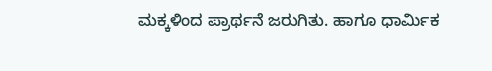ಮಕ್ಕಳಿಂದ ಪ್ರಾರ್ಥನೆ ಜರುಗಿತು. ಹಾಗೂ ಧಾರ್ಮಿಕ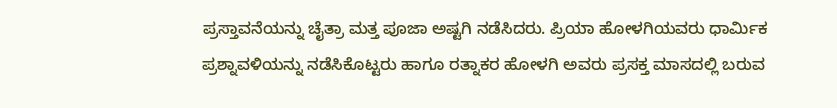ಪ್ರಸ್ತಾವನೆಯನ್ನು ಚೈತ್ರಾ ಮತ್ತ ಪೂಜಾ ಅಷ್ಟಗಿ ನಡೆಸಿದರು. ಪ್ರಿಯಾ ಹೋಳಗಿಯವರು ಧಾರ್ಮಿಕ ಪ್ರಶ್ನಾವಳಿಯನ್ನು ನಡೆಸಿಕೊಟ್ಟರು ಹಾಗೂ ರತ್ನಾಕರ ಹೋಳಗಿ ಅವರು ಪ್ರಸಕ್ತ ಮಾಸದಲ್ಲಿ ಬರುವ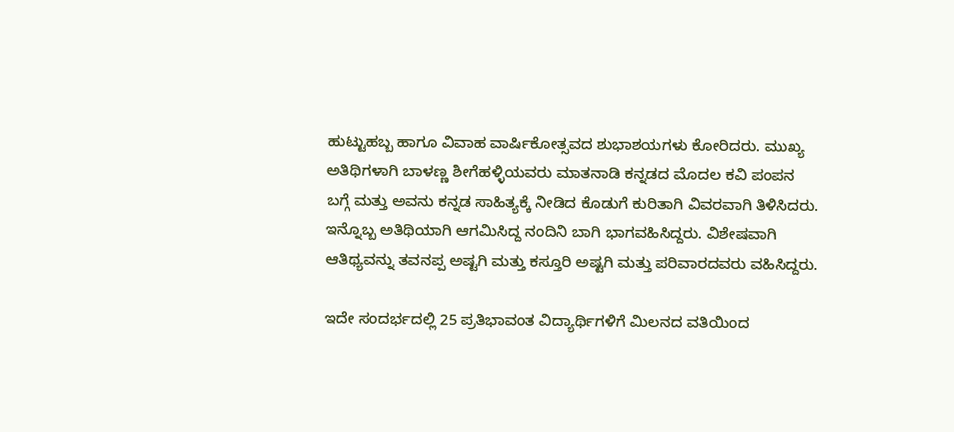ಹುಟ್ಟುಹಬ್ಬ ಹಾಗೂ ವಿವಾಹ ವಾರ್ಷಿಕೋತ್ಸವದ ಶುಭಾಶಯಗಳು ಕೋರಿದರು. ಮುಖ್ಯ ಅತಿಥಿಗಳಾಗಿ ಬಾಳಣ್ಣ ಶೀಗೆಹಳ್ಳಿಯವರು ಮಾತನಾಡಿ ಕನ್ನಡದ ಮೊದಲ ಕವಿ ಪಂಪನ ಬಗ್ಗೆ ಮತ್ತು ಅವನು ಕನ್ನಡ ಸಾಹಿತ್ಯಕ್ಕೆ ನೀಡಿದ ಕೊಡುಗೆ ಕುರಿತಾಗಿ ವಿವರವಾಗಿ ತಿಳಿಸಿದರು. ಇನ್ನೊಬ್ಬ ಅತಿಥಿಯಾಗಿ ಆಗಮಿಸಿದ್ದ ನಂದಿನಿ ಬಾಗಿ ಭಾಗವಹಿಸಿದ್ದರು. ವಿಶೇಷವಾಗಿ ಆತಿಥ್ಯವನ್ನು ತವನಪ್ಪ ಅಷ್ಟಗಿ ಮತ್ತು ಕಸ್ತೂರಿ ಅಷ್ಟಗಿ ಮತ್ತು ಪರಿವಾರದವರು ವಹಿಸಿದ್ದರು.

ಇದೇ ಸಂದರ್ಭದಲ್ಲಿ 25 ಪ್ರತಿಭಾವಂತ ವಿದ್ಯಾರ್ಥಿಗಳಿಗೆ ಮಿಲನದ ವತಿಯಿಂದ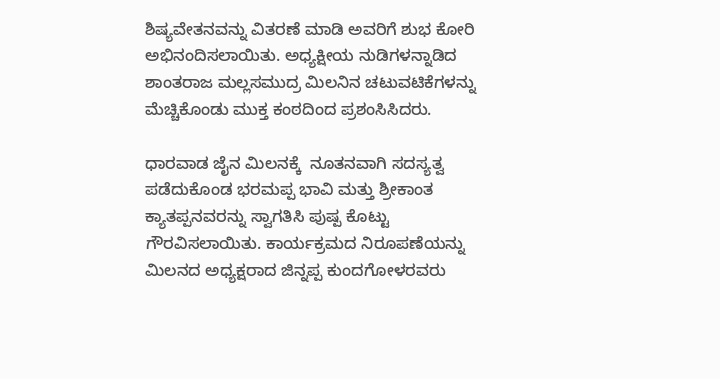ಶಿಷ್ಯವೇತನವನ್ನು ವಿತರಣೆ ಮಾಡಿ ಅವರಿಗೆ ಶುಭ ಕೋರಿ ಅಭಿನಂದಿಸಲಾಯಿತು. ಅಧ್ಯಕ್ಷೀಯ ನುಡಿಗಳನ್ನಾಡಿದ ಶಾಂತರಾಜ ಮಲ್ಲಸಮುದ್ರ ಮಿಲನಿನ ಚಟುವಟಿಕೆಗಳನ್ನು ಮೆಚ್ಚಿಕೊಂಡು ಮುಕ್ತ ಕಂಠದಿಂದ ಪ್ರಶಂಸಿಸಿದರು.

ಧಾರವಾಡ ಜೈನ ಮಿಲನಕ್ಕೆ  ನೂತನವಾಗಿ ಸದಸ್ಯತ್ವ ಪಡೆದುಕೊಂಡ ಭರಮಪ್ಪ ಭಾವಿ ಮತ್ತು ಶ್ರೀಕಾಂತ ಕ್ಯಾತಪ್ಪನವರನ್ನು ಸ್ವಾಗತಿಸಿ ಪುಷ್ಪ ಕೊಟ್ಟು ಗೌರವಿಸಲಾಯಿತು. ಕಾರ್ಯಕ್ರಮದ ನಿರೂಪಣೆಯನ್ನು ಮಿಲನದ ಅಧ್ಯಕ್ಷರಾದ ಜಿನ್ನಪ್ಪ ಕುಂದಗೋಳರವರು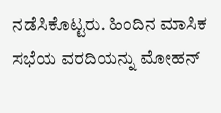ನಡೆಸಿಕೊಟ್ಟರು. ಹಿಂದಿನ ಮಾಸಿಕ ಸಭೆಯ ವರದಿಯನ್ನು ಮೋಹನ್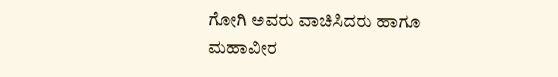ಗೋಗಿ ಅವರು ವಾಚಿಸಿದರು ಹಾಗೂ ಮಹಾವೀರ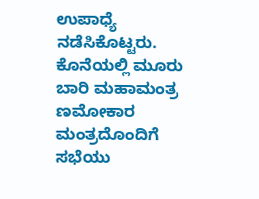ಉಪಾಧ್ಯೆ ನಡೆಸಿಕೊಟ್ಟರು. ಕೊನೆಯಲ್ಲಿ ಮೂರು ಬಾರಿ ಮಹಾಮಂತ್ರ ಣಮೋಕಾರ ಮಂತ್ರದೊಂದಿಗೆ ಸಭೆಯು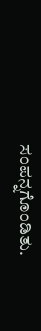ಸಂಪನ್ನಗೊಂಡಿತು.